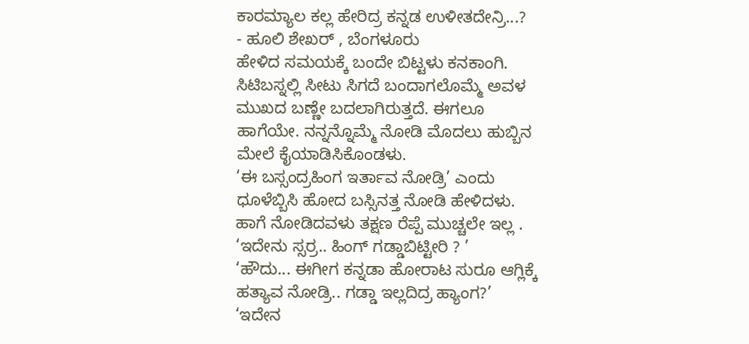ಕಾರಮ್ಯಾಲ ಕಲ್ಲ ಹೇರಿದ್ರ ಕನ್ನಡ ಉಳೀತದೇನ್ರಿ...?
- ಹೂಲಿ ಶೇಖರ್ , ಬೆಂಗಳೂರು
ಹೇಳಿದ ಸಮಯಕ್ಕೆ ಬಂದೇ ಬಿಟ್ಟಳು ಕನಕಾಂಗಿ. ಸಿಟಿಬಸ್ನಲ್ಲಿ ಸೀಟು ಸಿಗದೆ ಬಂದಾಗಲೊಮ್ಮೆ ಅವಳ ಮುಖದ ಬಣ್ಣೇ ಬದಲಾಗಿರುತ್ತದೆ. ಈಗಲೂ ಹಾಗೆಯೇ. ನನ್ನನ್ನೊಮ್ಮೆ ನೋಡಿ ಮೊದಲು ಹುಬ್ಬಿನ ಮೇಲೆ ಕೈಯಾಡಿಸಿಕೊಂಡಳು.
‘ಈ ಬಸ್ಸಂದ್ರಹಿಂಗ ಇರ್ತಾವ ನೋಡ್ರಿ’ ಎಂದು ಧೂಳೆಬ್ಬಿಸಿ ಹೋದ ಬಸ್ಸಿನತ್ತ ನೋಡಿ ಹೇಳಿದಳು. ಹಾಗೆ ನೋಡಿದವಳು ತಕ್ಷಣ ರೆಪ್ಪೆ ಮುಚ್ಚಲೇ ಇಲ್ಲ .
‘ಇದೇನು ಸ್ಸರ್ರ.. ಹಿಂಗ್ ಗಡ್ಡಾಬಿಟ್ಟೀರಿ ? ’
‘ಹೌದು... ಈಗೀಗ ಕನ್ನಡಾ ಹೋರಾಟ ಸುರೂ ಆಗ್ಲಿಕ್ಕೆ ಹತ್ಯಾವ ನೋಡ್ರಿ.. ಗಡ್ಡಾ ಇಲ್ಲದಿದ್ರ ಹ್ಯಾಂಗ?’
‘ಇದೇನ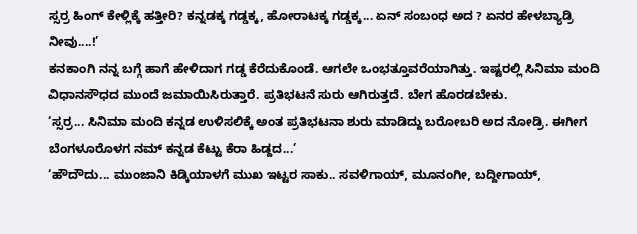ಸ್ಸರ್ರ ಹಿಂಗ್ ಕೇಳ್ಲಿಕ್ಕೆ ಹತ್ತೀರಿ? ಕನ್ನಡಕ್ಕ ಗಡ್ಡಕ್ಕ, ಹೋರಾಟಕ್ಕ ಗಡ್ಡಕ್ಕ... ಏನ್ ಸಂಬಂಧ ಅದ ? ಏನರ ಹೇಳಬ್ಯಾಡ್ರಿ ನೀವು....!’
ಕನಕಾಂಗಿ ನನ್ನ ಬಗ್ಗೆ ಹಾಗೆ ಹೇಳಿದಾಗ ಗಡ್ಡ ಕೆರೆದುಕೊಂಡೆ. ಆಗಲೇ ಒಂಭತ್ತೂವರೆಯಾಗಿತ್ತು. ಇಷ್ಟರಲ್ಲಿ ಸಿನಿಮಾ ಮಂದಿ ವಿಧಾನಸೌಧದ ಮುಂದೆ ಜಮಾಯಿಸಿರುತ್ತಾರೆ. ಪ್ರತಿಭಟನೆ ಸುರು ಆಗಿರುತ್ತದೆ. ಬೇಗ ಹೊರಡಬೇಕು.
‘ಸ್ಸರ್ರ... ಸಿನಿಮಾ ಮಂದಿ ಕನ್ನಡ ಉಳಿಸಲಿಕ್ಕೆ ಅಂತ ಪ್ರತಿಭಟನಾ ಶುರು ಮಾಡಿದ್ದು ಬರೋಬರಿ ಅದ ನೋಡ್ರಿ. ಈಗೀಗ ಬೆಂಗಳೂರೊಳಗ ನಮ್ ಕನ್ನಡ ಕೆಟ್ಟು ಕೆರಾ ಹಿಡ್ದದ...’
‘ಹೌದೌದು... ಮುಂಜಾನಿ ಕಿಡ್ಕಿಯಾಳಗೆ ಮುಖ ಇಟ್ಟರ ಸಾಕು.. ಸವಳಿಗಾಯ್, ಮೂನಂಗೀ, ಬದ್ದೀಗಾಯ್,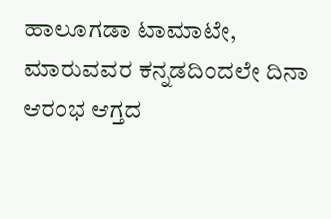ಹಾಲೂಗಡಾ ಟಾಮಾಟೇ, ಮಾರುವವರ ಕನ್ನಡದಿಂದಲೇ ದಿನಾ ಆರಂಭ ಆಗ್ತದ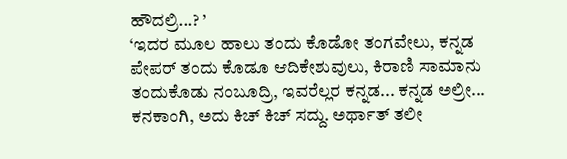ಹೌದಲ್ರಿ...? ’
‘ಇದರ ಮೂಲ ಹಾಲು ತಂದು ಕೊಡೋ ತಂಗವೇಲು, ಕನ್ನಡ ಪೇಪರ್ ತಂದು ಕೊಡೂ ಆದಿಕೇಶುವುಲು, ಕಿರಾಣಿ ಸಾಮಾನು ತಂದುಕೊಡು ನಂಬೂದ್ರಿ, ಇವರೆಲ್ಲರ ಕನ್ನಡ... ಕನ್ನಡ ಅಲ್ರೀ... ಕನಕಾಂಗಿ, ಅದು ಕಿಚ್ ಕಿಚ್ ಸದ್ದು. ಅರ್ಥಾತ್ ತಲೀ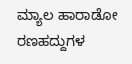ಮ್ಯಾಲ ಹಾರಾಡೋ ರಣಹದ್ದುಗಳ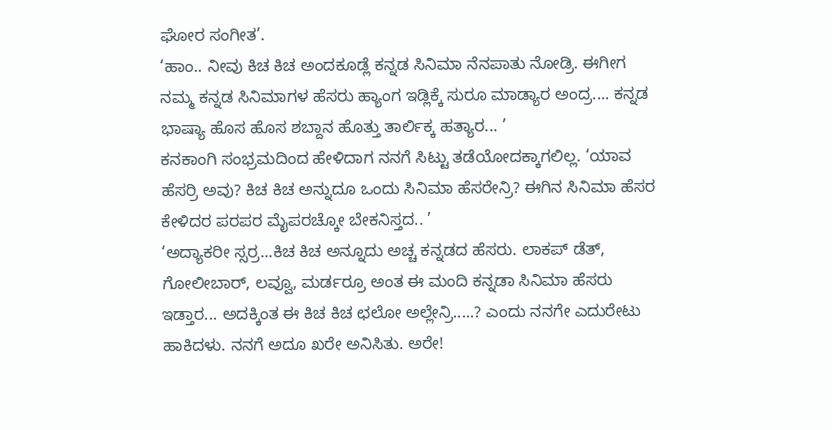ಘೋರ ಸಂಗೀತ’.
‘ಹಾಂ.. ನೀವು ಕಿಚ ಕಿಚ ಅಂದಕೂಡ್ಲೆ ಕನ್ನಡ ಸಿನಿಮಾ ನೆನಪಾತು ನೋಡ್ರಿ. ಈಗೀಗ ನಮ್ಮ ಕನ್ನಡ ಸಿನಿಮಾಗಳ ಹೆಸರು ಹ್ಯಾಂಗ ಇಡ್ಲಿಕ್ಕೆ ಸುರೂ ಮಾಡ್ಯಾರ ಅಂದ್ರ.... ಕನ್ನಡ ಭಾಷ್ಯಾ ಹೊಸ ಹೊಸ ಶಬ್ದಾನ ಹೊತ್ತು ತಾರ್ಲಿಕ್ಕ ಹತ್ಯಾರ... ’
ಕನಕಾಂಗಿ ಸಂಭ್ರಮದಿಂದ ಹೇಳಿದಾಗ ನನಗೆ ಸಿಟ್ಟು ತಡೆಯೋದಕ್ಕಾಗಲಿಲ್ಲ. ‘ಯಾವ ಹೆಸರ್ರಿ ಅವು? ಕಿಚ ಕಿಚ ಅನ್ನುದೂ ಒಂದು ಸಿನಿಮಾ ಹೆಸರೇನ್ರಿ? ಈಗಿನ ಸಿನಿಮಾ ಹೆಸರ ಕೇಳಿದರ ಪರಪರ ಮೈಪರಚ್ಕೋ ಬೇಕನಿಸ್ತದ.. ’
‘ಅದ್ಯಾಕರೀ ಸ್ಸರ್ರ...ಕಿಚ ಕಿಚ ಅನ್ನೂದು ಅಚ್ಚ ಕನ್ನಡದ ಹೆಸರು. ಲಾಕಪ್ ಡೆತ್, ಗೋಲೀಬಾರ್, ಲವ್ವೂ, ಮರ್ಡರ್ರೂ ಅಂತ ಈ ಮಂದಿ ಕನ್ನಡಾ ಸಿನಿಮಾ ಹೆಸರು ಇಡ್ತಾರ... ಅದಕ್ಕಿಂತ ಈ ಕಿಚ ಕಿಚ ಛಲೋ ಅಲ್ಲೇನ್ರಿ.....? ಎಂದು ನನಗೇ ಎದುರೇಟು ಹಾಕಿದಳು. ನನಗೆ ಅದೂ ಖರೇ ಅನಿಸಿತು. ಅರೇ!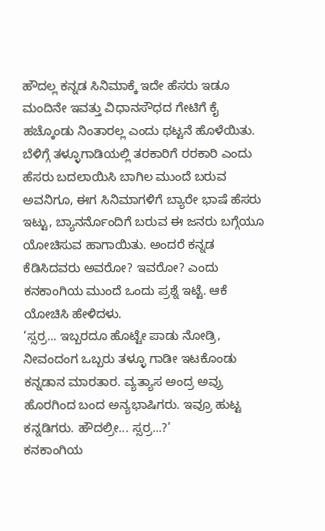ಹೌದಲ್ಲ ಕನ್ನಡ ಸಿನಿಮಾಕ್ಕೆ ಇದೇ ಹೆಸರು ಇಡೂ ಮಂದಿನೇ ಇವತ್ತು ವಿಧಾನಸೌಧದ ಗೇಟಿಗೆ ಕೈ ಹಚ್ಕೊಂಡು ನಿಂತಾರಲ್ಲ ಎಂದು ಥಟ್ಟನೆ ಹೊಳೆಯಿತು.
ಬೆಳಿಗ್ಗೆ ತಳ್ಳೂಗಾಡಿಯಲ್ಲಿ ತರಕಾರಿಗೆ ರರಕಾರಿ ಎಂದು ಹೆಸರು ಬದಲಾಯಿಸಿ ಬಾಗಿಲ ಮುಂದೆ ಬರುವ ಅವನಿಗೂ, ಈಗ ಸಿನಿಮಾಗಳಿಗೆ ಬ್ಯಾರೇ ಭಾಷೆ ಹೆಸರು ಇಟ್ಟು, ಬ್ಯಾನರ್ನೊಂದಿಗೆ ಬರುವ ಈ ಜನರು ಬಗ್ಗೆಯೂ ಯೋಚಿಸುವ ಹಾಗಾಯಿತು. ಅಂದರೆ ಕನ್ನಡ ಕೆಡಿಸಿದವರು ಅವರೋ? ಇವರೋ? ಎಂದು ಕನಕಾಂಗಿಯ ಮುಂದೆ ಒಂದು ಪ್ರಶ್ನೆ ಇಟ್ಟೆ. ಆಕೆ ಯೋಚಿಸಿ ಹೇಳಿದಳು.
‘ಸ್ಸರ್ರ... ಇಬ್ಬರದೂ ಹೊಟ್ಟೇ ಪಾಡು ನೋಡ್ರಿ, ನೀವಂದಂಗ ಒಬ್ಬರು ತಳ್ಳೂ ಗಾಡೀ ಇಟಕೊಂಡು ಕನ್ನಡಾನ ಮಾರತಾರ. ವ್ಯತ್ಯಾಸ ಅಂದ್ರ ಅವ್ರು ಹೊರಗಿಂದ ಬಂದ ಅನ್ಯಭಾಷಿಗರು. ಇವ್ರೂ ಹುಟ್ಟ ಕನ್ನಡಿಗರು. ಹೌದಲ್ರೀ... ಸ್ಸರ್ರ...?’
ಕನಕಾಂಗಿಯ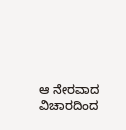ಆ ನೇರವಾದ ವಿಚಾರದಿಂದ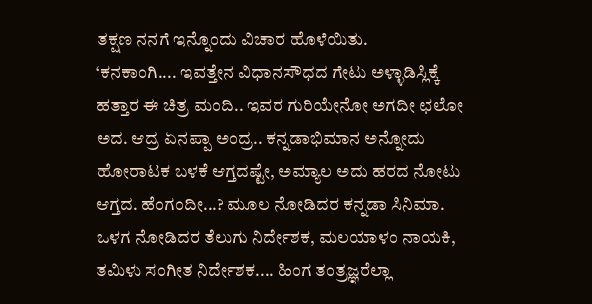ತಕ್ಷಣ ನನಗೆ ಇನ್ನೊಂದು ವಿಚಾರ ಹೊಳೆಯಿತು.
‘ಕನಕಾಂಗಿ.... ಇವತ್ತೇನ ವಿಧಾನಸೌಧದ ಗೇಟು ಅಳ್ಳಾಡಿಸ್ಲಿಕ್ಕೆ ಹತ್ತಾರ ಈ ಚಿತ್ರ ಮಂದಿ.. ಇವರ ಗುರಿಯೇನೋ ಅಗದೀ ಛಲೋ ಅದ. ಆದ್ರ ಏನಪ್ಪಾ ಅಂದ್ರ.. ಕನ್ನಡಾಭಿಮಾನ ಅನ್ನೋದು ಹೋರಾಟಕ ಬಳಕೆ ಆಗ್ತದಷ್ಟೇ, ಅಮ್ಯಾಲ ಅದು ಹರದ ನೋಟು ಆಗ್ತದ. ಹೆಂಗಂದೀ...? ಮೂಲ ನೋಡಿದರ ಕನ್ನಡಾ ಸಿನಿಮಾ. ಒಳಗ ನೋಡಿದರ ತೆಲುಗು ನಿರ್ದೇಶಕ, ಮಲಯಾಳಂ ನಾಯಕಿ, ತಮಿಳು ಸಂಗೀತ ನಿರ್ದೇಶಕ.... ಹಿಂಗ ತಂತ್ರಜ್ಞರೆಲ್ಲಾ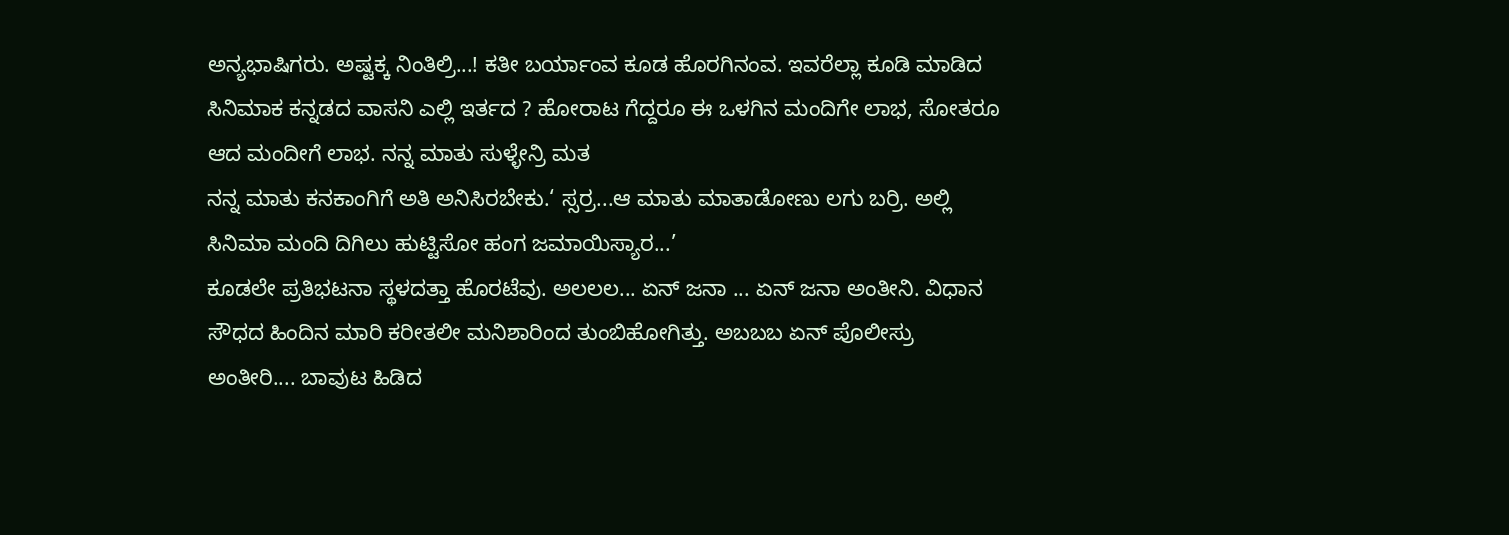ಅನ್ಯಭಾಷಿಗರು. ಅಷ್ಟಕ್ಕ ನಿಂತಿಲ್ರಿ...! ಕತೀ ಬರ್ಯಾಂವ ಕೂಡ ಹೊರಗಿನಂವ. ಇವರೆಲ್ಲಾ ಕೂಡಿ ಮಾಡಿದ ಸಿನಿಮಾಕ ಕನ್ನಡದ ವಾಸನಿ ಎಲ್ಲಿ ಇರ್ತದ ? ಹೋರಾಟ ಗೆದ್ದರೂ ಈ ಒಳಗಿನ ಮಂದಿಗೇ ಲಾಭ, ಸೋತರೂ ಆದ ಮಂದೀಗೆ ಲಾಭ. ನನ್ನ ಮಾತು ಸುಳ್ಳೇನ್ರಿ ಮತ
ನನ್ನ ಮಾತು ಕನಕಾಂಗಿಗೆ ಅತಿ ಅನಿಸಿರಬೇಕು.‘ ಸ್ಸರ್ರ...ಆ ಮಾತು ಮಾತಾಡೋಣು ಲಗು ಬರ್ರಿ. ಅಲ್ಲಿ ಸಿನಿಮಾ ಮಂದಿ ದಿಗಿಲು ಹುಟ್ಟಿಸೋ ಹಂಗ ಜಮಾಯಿಸ್ಯಾರ...’
ಕೂಡಲೇ ಪ್ರತಿಭಟನಾ ಸ್ಥಳದತ್ತಾ ಹೊರಟೆವು. ಅಲಲಲ... ಏನ್ ಜನಾ ... ಏನ್ ಜನಾ ಅಂತೀನಿ. ವಿಧಾನ ಸೌಧದ ಹಿಂದಿನ ಮಾರಿ ಕರೀತಲೀ ಮನಿಶಾರಿಂದ ತುಂಬಿಹೋಗಿತ್ತು. ಅಬಬಬ ಏನ್ ಪೊಲೀಸ್ರು ಅಂತೀರಿ.... ಬಾವುಟ ಹಿಡಿದ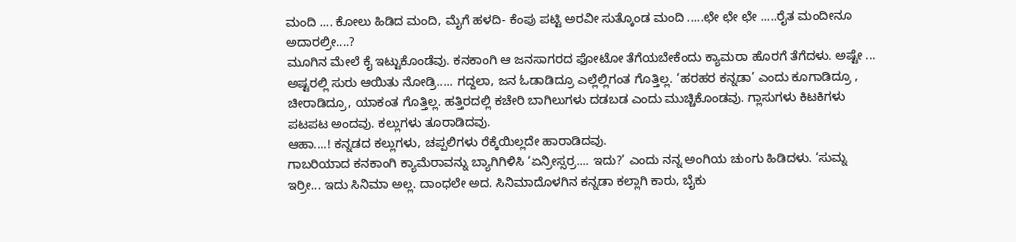ಮಂದಿ .... ಕೋಲು ಹಿಡಿದ ಮಂದಿ, ಮೈಗೆ ಹಳದಿ- ಕೆಂಪು ಪಟ್ಟಿ ಅರವೀ ಸುತ್ಕೊಂಡ ಮಂದಿ .....ಛೇ ಛೇ ಛೇ .....ರೈತ ಮಂದೀನೂ ಅದಾರಲ್ರೀ....?
ಮೂಗಿನ ಮೇಲೆ ಕೈ ಇಟ್ಟುಕೊಂಡೆವು. ಕನಕಾಂಗಿ ಆ ಜನಸಾಗರದ ಫೋಟೋ ತೆಗೆಯಬೇಕೆಂದು ಕ್ಯಾಮರಾ ಹೊರಗೆ ತೆಗೆದಳು. ಅಷ್ಟೇ ... ಅಷ್ಟರಲ್ಲಿ ಸುರು ಆಯಿತು ನೋಡ್ರಿ..... ಗದ್ದಲಾ, ಜನ ಓಡಾಡಿದ್ರೂ ಎಲ್ಲೆಲ್ಲಿಗಂತ ಗೊತ್ತಿಲ್ಲ. ‘ಹರಹರ ಕನ್ನಡಾ’ ಎಂದು ಕೂಗಾಡಿದ್ರೂ , ಚೀರಾಡಿದ್ರೂ, ಯಾಕಂತ ಗೊತ್ತಿಲ್ಲ. ಹತ್ತಿರದಲ್ಲಿ ಕಚೇರಿ ಬಾಗಿಲುಗಳು ದಡಬಡ ಎಂದು ಮುಚ್ಚಿಕೊಂಡವು. ಗ್ಲಾಸುಗಳು ಕಿಟಕಿಗಳು ಪಟಪಟ ಅಂದವು. ಕಲ್ಲುಗಳು ತೂರಾಡಿದವು.
ಆಹಾ....! ಕನ್ನಡದ ಕಲ್ಲುಗಳು, ಚಪ್ಪಲಿಗಳು ರೆಕ್ಕೆಯಿಲ್ಲದೇ ಹಾರಾಡಿದವು.
ಗಾಬರಿಯಾದ ಕನಕಾಂಗಿ ಕ್ಯಾಮೆರಾವನ್ನು ಬ್ಯಾಗಿಗಿಳಿಸಿ ‘ಏನ್ರೀಸ್ಸರ್ರ.... ಇದು?’ ಎಂದು ನನ್ನ ಅಂಗಿಯ ಚುಂಗು ಹಿಡಿದಳು. ‘ಸುಮ್ನ ಇರ್ರೀ... ಇದು ಸಿನಿಮಾ ಅಲ್ಲ. ದಾಂಧಲೇ ಅದ. ಸಿನಿಮಾದೊಳಗಿನ ಕನ್ನಡಾ ಕಲ್ಲಾಗಿ ಕಾರು, ಬೈಕು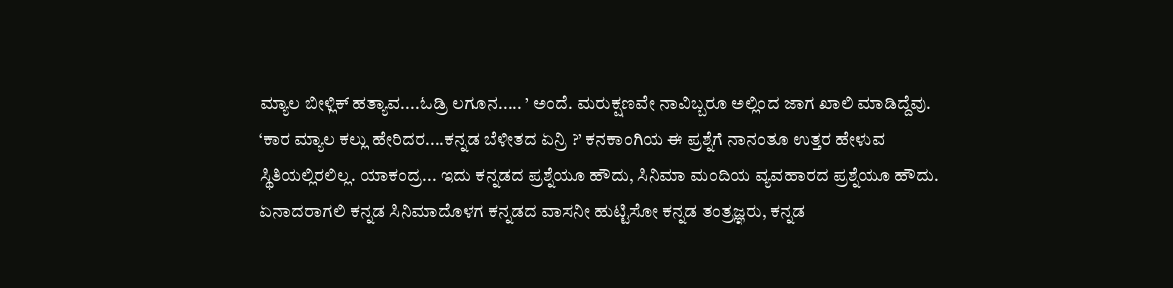ಮ್ಯಾಲ ಬೀಳ್ಲಿಕ್ ಹತ್ಯಾವ....ಓಡ್ರಿ ಲಗೂನ..... ’ ಅಂದೆ. ಮರುಕ್ಷಣವೇ ನಾವಿಬ್ಬರೂ ಅಲ್ಲಿಂದ ಜಾಗ ಖಾಲಿ ಮಾಡಿದ್ದೆವು.
‘ಕಾರ ಮ್ಯಾಲ ಕಲ್ಲು ಹೇರಿದರ....ಕನ್ನಡ ಬೆಳೀತದ ಏನ್ರಿ ?’ ಕನಕಾಂಗಿಯ ಈ ಪ್ರಶ್ನೆಗೆ ನಾನಂತೂ ಉತ್ತರ ಹೇಳುವ ಸ್ಥಿತಿಯಲ್ಲಿರಲಿಲ್ಲ. ಯಾಕಂದ್ರ... ಇದು ಕನ್ನಡದ ಪ್ರಶ್ನೆಯೂ ಹೌದು, ಸಿನಿಮಾ ಮಂದಿಯ ವ್ಯವಹಾರದ ಪ್ರಶ್ನೆಯೂ ಹೌದು. ಏನಾದರಾಗಲಿ ಕನ್ನಡ ಸಿನಿಮಾದೊಳಗ ಕನ್ನಡದ ವಾಸನೀ ಹುಟ್ಟಿಸೋ ಕನ್ನಡ ತಂತ್ರಜ್ಞರು, ಕನ್ನಡ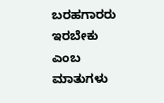ಬರಹಗಾರರು ಇರಬೇಕು ಎಂಬ ಮಾತುಗಳು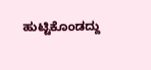ಹುಟ್ಟಿಕೊಂಡದ್ದು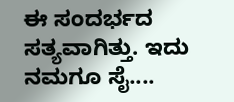ಈ ಸಂದರ್ಭದ ಸತ್ಯವಾಗಿತ್ತು. ಇದು ನಮಗೂ ಸೈ....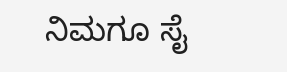ನಿಮಗೂ ಸೈ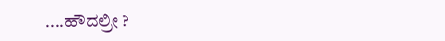....ಹೌದಲ್ರೀ ?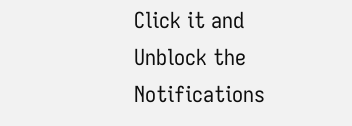Click it and Unblock the Notifications